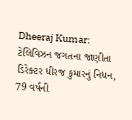Dheeraj Kumar: ટેલિવિઝન જગતના જાણીતા ડિરેક્ટર ધીરજ કુમારનું નિધન, 79 વર્ષની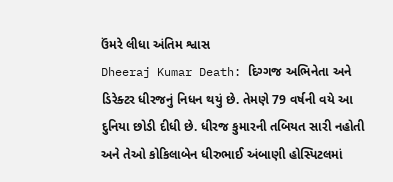ઉંમરે લીધા અંતિમ શ્વાસ
Dheeraj Kumar Death: દિગ્ગજ અભિનેતા અને ડિરેક્ટર ધીરજનું નિધન થયું છે. તેમણે 79 વર્ષની વયે આ દુનિયા છોડી દીધી છે. ધીરજ કુમારની તબિયત સારી નહોતી અને તેઓ કોકિલાબેન ધીરુભાઈ અંબાણી હોસ્પિટલમાં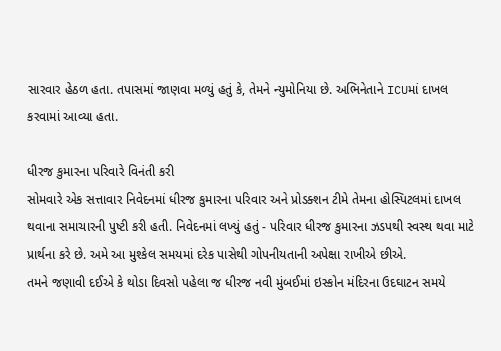સારવાર હેઠળ હતા. તપાસમાં જાણવા મળ્યું હતું કે, તેમને ન્યુમોનિયા છે. અભિનેતાને ICUમાં દાખલ કરવામાં આવ્યા હતા.

ધીરજ કુમારના પરિવારે વિનંતી કરી
સોમવારે એક સત્તાવાર નિવેદનમાં ધીરજ કુમારના પરિવાર અને પ્રોડક્શન ટીમે તેમના હોસ્પિટલમાં દાખલ થવાના સમાચારની પુષ્ટી કરી હતી. નિવેદનમાં લખ્યું હતું - પરિવાર ધીરજ કુમારના ઝડપથી સ્વસ્થ થવા માટે પ્રાર્થના કરે છે. અમે આ મુશ્કેલ સમયમાં દરેક પાસેથી ગોપનીયતાની અપેક્ષા રાખીએ છીએ.
તમને જણાવી દઈએ કે થોડા દિવસો પહેલા જ ધીરજ નવી મુંબઈમાં ઇસ્કોન મંદિરના ઉદઘાટન સમયે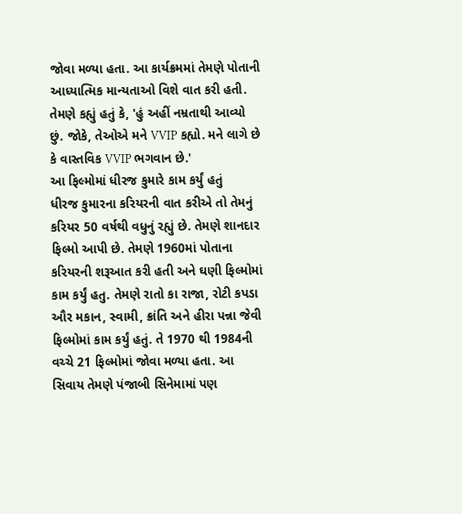જોવા મળ્યા હતા. આ કાર્યક્રમમાં તેમણે પોતાની આધ્યાત્મિક માન્યતાઓ વિશે વાત કરી હતી. તેમણે કહ્યું હતું કે, 'હું અહીં નમ્રતાથી આવ્યો છું. જોકે, તેઓએ મને VVIP કહ્યો. મને લાગે છે કે વાસ્તવિક VVIP ભગવાન છે.'
આ ફિલ્મોમાં ધીરજ કુમારે કામ કર્યું હતું
ધીરજ કુમારના કરિયરની વાત કરીએ તો તેમનું કરિયર 50 વર્ષથી વધુનું રહ્યું છે. તેમણે શાનદાર ફિલ્મો આપી છે. તેમણે 1960માં પોતાના કરિયરની શરૂઆત કરી હતી અને ઘણી ફિલ્મોમાં કામ કર્યું હતુ. તેમણે રાતો કા રાજા, રોટી કપડા ઔર મકાન, સ્વામી, ક્રાંતિ અને હીરા પન્ના જેવી ફિલ્મોમાં કામ કર્યું હતું. તે 1970 થી 1984ની વચ્ચે 21 ફિલ્મોમાં જોવા મળ્યા હતા. આ સિવાય તેમણે પંજાબી સિનેમામાં પણ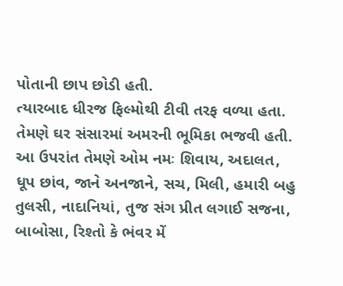પોતાની છાપ છોડી હતી.
ત્યારબાદ ધીરજ ફિલ્મોથી ટીવી તરફ વળ્યા હતા. તેમણે ઘર સંસારમાં અમરની ભૂમિકા ભજવી હતી. આ ઉપરાંત તેમણે ઓમ નમઃ શિવાય, અદાલત, ધૂપ છાંવ, જાને અનજાને, સચ, મિલી, હમારી બહુ તુલસી, નાદાનિયાં, તુજ સંગ પ્રીત લગાઈ સજના, બાબોસા, રિશ્તો કે ભંવર મેં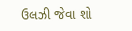ઉલઝી જેવા શો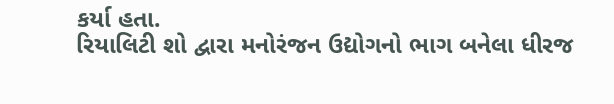કર્યા હતા.
રિયાલિટી શો દ્વારા મનોરંજન ઉદ્યોગનો ભાગ બનેલા ધીરજ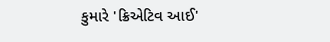કુમારે 'ક્રિએટિવ આઈ'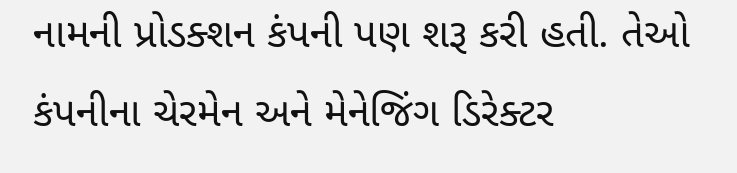નામની પ્રોડક્શન કંપની પણ શરૂ કરી હતી. તેઓ કંપનીના ચેરમેન અને મેનેજિંગ ડિરેક્ટર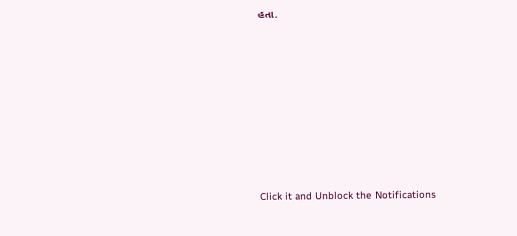હતા.












Click it and Unblock the Notifications